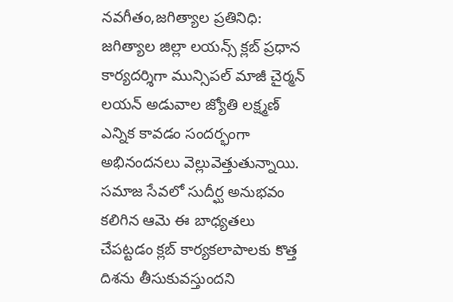నవగీతం,జగిత్యాల ప్రతినిధి:
జగిత్యాల జిల్లా లయన్స్ క్లబ్ ప్రధాన కార్యదర్శిగా మున్సిపల్ మాజీ చైర్మన్ లయన్ అడువాల జ్యోతి లక్ష్మణ్ ఎన్నిక కావడం సందర్భంగా అభినందనలు వెల్లువెత్తుతున్నాయి. సమాజ సేవలో సుదీర్ఘ అనుభవం కలిగిన ఆమె ఈ బాధ్యతలు చేపట్టడం క్లబ్ కార్యకలాపాలకు కొత్త దిశను తీసుకువస్తుందని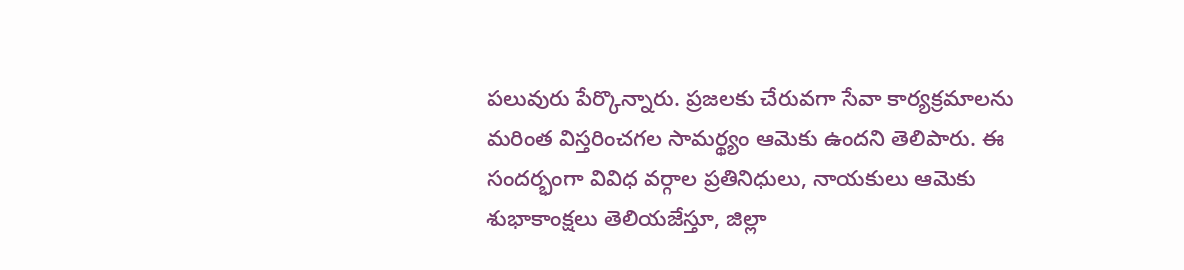పలువురు పేర్కొన్నారు. ప్రజలకు చేరువగా సేవా కార్యక్రమాలను మరింత విస్తరించగల సామర్థ్యం ఆమెకు ఉందని తెలిపారు. ఈ సందర్భంగా వివిధ వర్గాల ప్రతినిధులు, నాయకులు ఆమెకు శుభాకాంక్షలు తెలియజేస్తూ, జిల్లా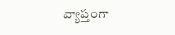వ్యాప్తంగా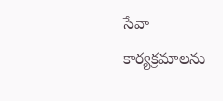సేవా కార్యక్రమాలను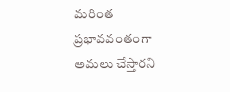మరింత ప్రభావవంతంగా అమలు చేస్తారని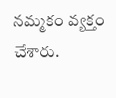నమ్మకం వ్యక్తం చేశారు.